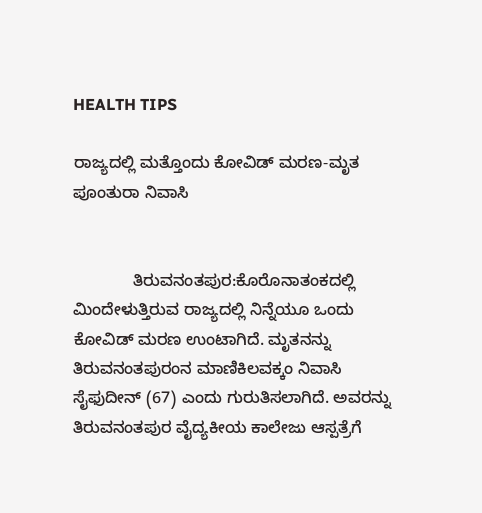HEALTH TIPS

ರಾಜ್ಯದಲ್ಲಿ ಮತ್ತೊಂದು ಕೋವಿಡ್ ಮರಣ-ಮೃತ ಪೂಂತುರಾ ನಿವಾಸಿ


             ತಿರುವನಂತಪುರ:ಕೊರೊನಾತಂಕದಲ್ಲಿ ಮಿಂದೇಳುತ್ತಿರುವ ರಾಜ್ಯದಲ್ಲಿ ನಿನ್ನೆಯೂ ಒಂದು ಕೋವಿಡ್ ಮರಣ ಉಂಟಾಗಿದೆ. ಮೃತನನ್ನು ತಿರುವನಂತಪುರಂನ ಮಾಣಿಕಿಲವಕ್ಕಂ ನಿವಾಸಿ ಸೈಫುದೀನ್ (67) ಎಂದು ಗುರುತಿಸಲಾಗಿದೆ. ಅವರನ್ನು ತಿರುವನಂತಪುರ ವೈದ್ಯಕೀಯ ಕಾಲೇಜು ಆಸ್ಪತ್ರೆಗೆ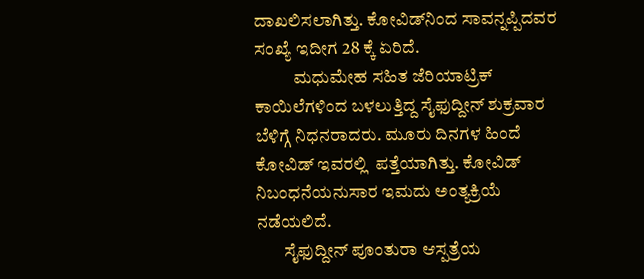ದಾಖಲಿಸಲಾಗಿತ್ತು. ಕೋವಿಡ್‍ನಿಂದ ಸಾವನ್ನಪ್ಪಿದವರ ಸಂಖ್ಯೆ ಇದೀಗ 28 ಕ್ಕೆ ಏರಿದೆ.
           ಮಧುಮೇಹ ಸಹಿತ ಜೆರಿಯಾಟ್ರಿಕ್ ಕಾಯಿಲೆಗಳಿಂದ ಬಳಲುತ್ತಿದ್ದ ಸೈಫುದ್ದೀನ್ ಶುಕ್ರವಾರ ಬೆಳಿಗ್ಗೆ ನಿಧನರಾದರು. ಮೂರು ದಿನಗಳ ಹಿಂದೆ ಕೋವಿಡ್ ಇವರಲ್ಲಿ  ಪತ್ತೆಯಾಗಿತ್ತು. ಕೋವಿಡ್ ನಿಬಂಧನೆಯನುಸಾರ ಇಮದು ಅಂತ್ಯಕ್ರಿಯೆ ನಡೆಯಲಿದೆ.
        ಸೈಫುದ್ದೀನ್ ಪೂಂತುರಾ ಆಸ್ಪತ್ರೆಯ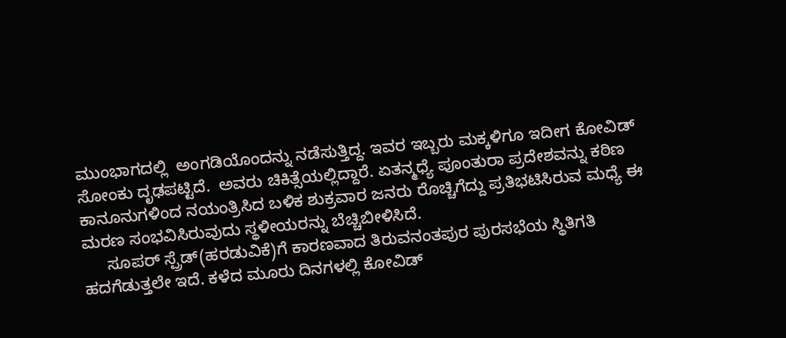ಮುಂಭಾಗದಲ್ಲಿ  ಅಂಗಡಿಯೊಂದನ್ನು ನಡೆಸುತ್ತಿದ್ದ. ಇವರ ಇಬ್ಬರು ಮಕ್ಕಳಿಗೂ ಇದೀಗ ಕೋವಿಡ್ ಸೋಂಕು ದೃಢಪಟ್ಟಿದೆ.  ಅವರು ಚಿಕಿತ್ಸೆಯಲ್ಲಿದ್ದಾರೆ. ಏತನ್ಮಧ್ಯೆ ಪೂಂತುರಾ ಪ್ರದೇಶವನ್ನು ಕಠಿಣ ಕಾನೂನುಗಳಿಂದ ನಯಂತ್ರಿಸಿದ ಬಳಿಕ ಶುಕ್ರವಾರ ಜನರು ರೊಚ್ಚಿಗೆದ್ದು ಪ್ರತಿಭಟಿಸಿರುವ ಮಧ್ಯೆ ಈ ಮರಣ ಸಂಭವಿಸಿರುವುದು ಸ್ಥಳೀಯರನ್ನು ಬೆಚ್ಚಿಬೀಳಿಸಿದೆ.
     ಸೂಪರ್ ಸ್ಪ್ರೆಡ್(ಹರಡುವಿಕೆ)ಗೆ ಕಾರಣವಾದ ತಿರುವನಂತಪುರ ಪುರಸಭೆಯ ಸ್ಥಿತಿಗತಿ ಹದಗೆಡುತ್ತಲೇ ಇದೆ. ಕಳೆದ ಮೂರು ದಿನಗಳಲ್ಲಿ ಕೋವಿಡ್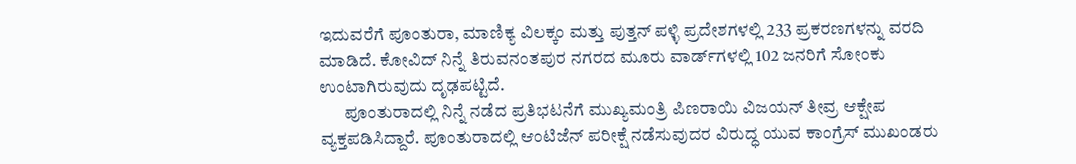ಇದುವರೆಗೆ ಪೂಂತುರಾ, ಮಾಣಿಕ್ಯ ವಿಲಕ್ಕಂ ಮತ್ತು ಪುತ್ತನ್ ಪಳ್ಳಿ ಪ್ರದೇಶಗಳಲ್ಲಿ 233 ಪ್ರಕರಣಗಳನ್ನು ವರದಿ ಮಾಡಿದೆ. ಕೋವಿದ್ ನಿನ್ನೆ ತಿರುವನಂತಪುರ ನಗರದ ಮೂರು ವಾರ್ಡ್‍ಗಳಲ್ಲಿ 102 ಜನರಿಗೆ ಸೋಂಕು ಉಂಟಾಗಿರುವುದು ದೃಢಪಟ್ಟಿದೆ.
       ಪೂಂತುರಾದಲ್ಲಿ ನಿನ್ನೆ ನಡೆದ ಪ್ರತಿಭಟನೆಗೆ ಮುಖ್ಯಮಂತ್ರಿ ಪಿಣರಾಯಿ ವಿಜಯನ್ ತೀವ್ರ ಆಕ್ಷೇಪ ವ್ಯಕ್ತಪಡಿಸಿದ್ದಾರೆ. ಪೂಂತುರಾದಲ್ಲಿ ಆಂಟಿಜೆನ್ ಪರೀಕ್ಷೆ ನಡೆಸುವುದರ ವಿರುದ್ಧ ಯುವ ಕಾಂಗ್ರೆಸ್ ಮುಖಂಡರು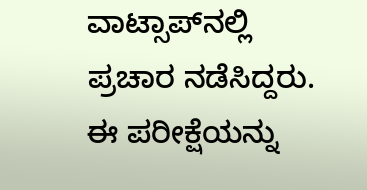ವಾಟ್ಸಾಪ್‍ನಲ್ಲಿ ಪ್ರಚಾರ ನಡೆಸಿದ್ದರು. ಈ ಪರೀಕ್ಷೆಯನ್ನು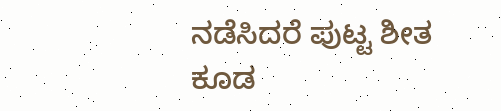ನಡೆಸಿದರೆ ಪುಟ್ಟ ಶೀತ ಕೂಡ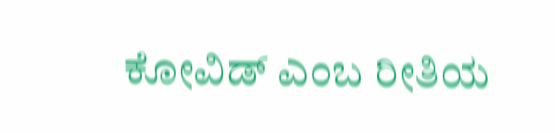ಕೋವಿಡ್ ಎಂಬ ರೀತಿಯ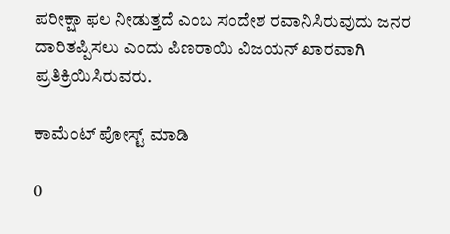ಪರೀಕ್ಷಾ ಫಲ ನೀಡುತ್ತದೆ ಎಂಬ ಸಂದೇಶ ರವಾನಿಸಿರುವುದು ಜನರ ದಾರಿತಪ್ಪಿಸಲು ಎಂದು ಪಿಣರಾಯಿ ವಿಜಯನ್ ಖಾರವಾಗಿ ಪ್ರತಿಕ್ರಿಯಿಸಿರುವರು.

ಕಾಮೆಂಟ್‌‌ ಪೋಸ್ಟ್‌ ಮಾಡಿ

0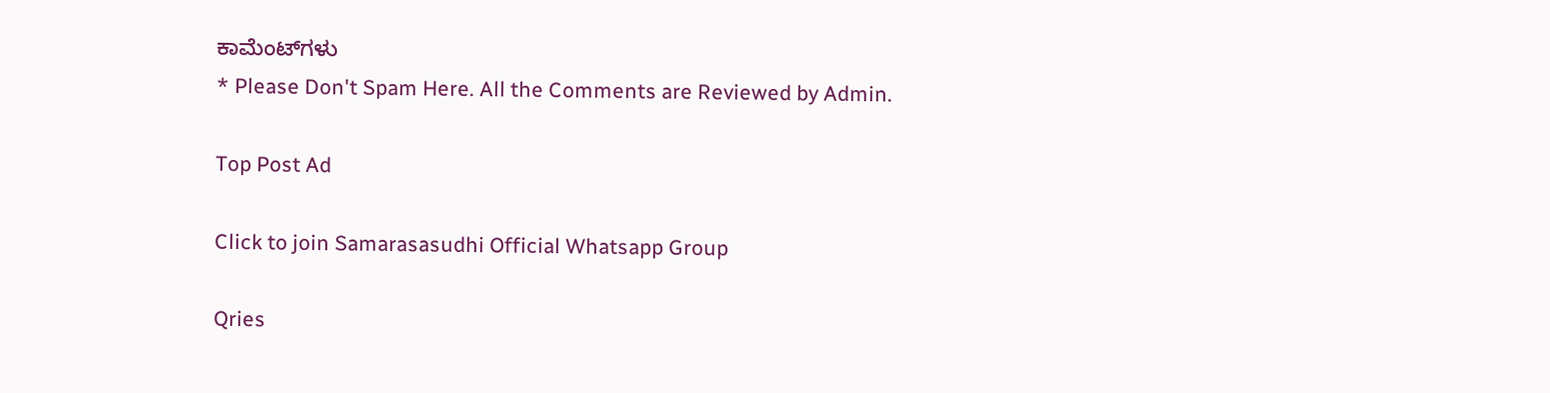ಕಾಮೆಂಟ್‌ಗಳು
* Please Don't Spam Here. All the Comments are Reviewed by Admin.

Top Post Ad

Click to join Samarasasudhi Official Whatsapp Group

Qries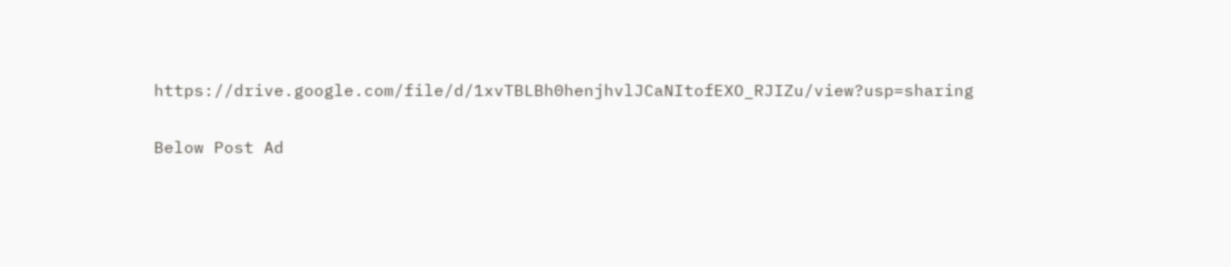https://drive.google.com/file/d/1xvTBLBh0henjhvlJCaNItofEXO_RJIZu/view?usp=sharing

Below Post Ad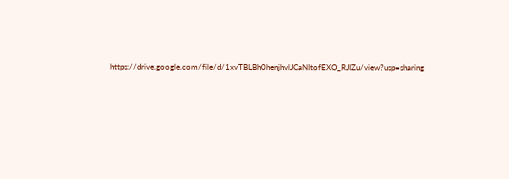https://drive.google.com/file/d/1xvTBLBh0henjhvlJCaNItofEXO_RJIZu/view?usp=sharing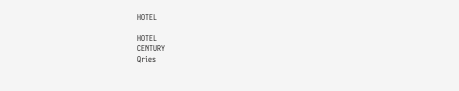HOTEL

HOTEL
CENTURY
Qries